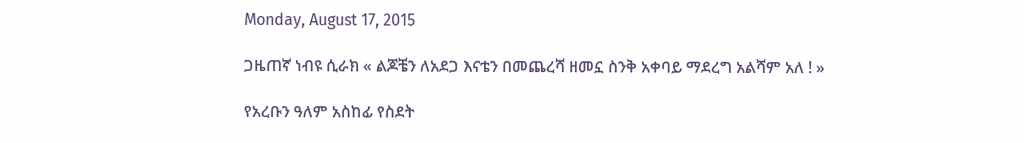Monday, August 17, 2015

ጋዜጠኛ ነብዩ ሲራክ « ልጆቼን ለአደጋ እናቴን በመጨረሻ ዘመኗ ስንቅ አቀባይ ማደረግ አልሻም አለ ! »

የአረቡን ዓለም አስከፊ የስደት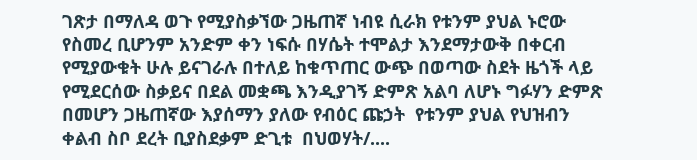ገጽታ በማለዳ ወጉ የሚያስቃኘው ጋዜጠኛ ነብዩ ሲራክ የቱንም ያህል ኑሮው የስመረ ቢሆንም አንድም ቀን ነፍሱ በሃሴት ተሞልታ እንደማታውቅ በቀርብ የሚያውቁት ሁሉ ይናገራሉ በተለይ ከቁጥጠር ውጭ በወጣው ስደት ዜጎች ላይ የሚደርሰው ስቃይና በደል መቋጫ እንዲያገኝ ድምጽ አልባ ለሆኑ ግፉሃን ድምጽ በመሆን ጋዜጠኛው እያሰማን ያለው የብዕር ጩኃት  የቱንም ያህል የህዝብን  ቀልብ ስቦ ደረት ቢያስደቃም ድጊቱ  በህወሃት/....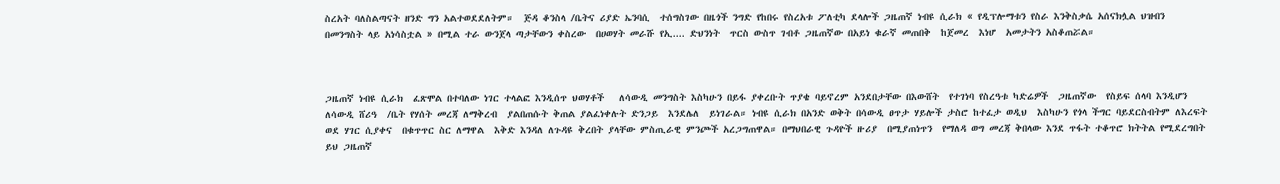ስረአት ባለስልጣናት ዘንድ ግን አልተወደደለትም።  ጅዳ ቆንስላ /ቤትና ሪያድ ኤንባሲ  ተሰግስገው በዜጎች ንግድ የከበሩ የስረአቱ ፖለቲካ ደላሎች ጋዜጠኛ ነብዩ ሲራክ « የዲፕሎማቱን የስራ እንቅስቃሴ አሰናክሏል ህዝብን  በመንግስት ላይ አነሳስቷል » በሚል ተራ ውንጀላ ጣታቸውን ቀስረው  በሀወሃት መራሹ የኢ.... ድህንነት  ጥርስ ውስጥ ገብቶ ጋዜጠኛው በአይነ ቁራኛ መጠበቅ  ከጀመረ  እነሆ  አመታትን አስቆጠሯል።



ጋዜጠኛ ነብዩ ሲራክ  ፈጽሞል በተባለው ነገር ተላልፎ እንዲሰጥ ህወሃቶች   ለሳውዲ መንግስት እስካሁን በይፋ ያቀረቡት ጥያቄ ባይኖረም አንደበታቸው በእውሸት  የተገነባ የስረዓቱ ካድሬዎች  ጋዜጠኛው  የስይፍ ሰላባ እንዲሆን ለሳውዲ ሸሪዓ  /ቤት የሃሰት መረጃ ለማቅረብ  ያልበጠሱት ቅጠል ያልፈነቀሉት ድንጋይ  እንደሌለ  ይነገራል። ነብዩ ሲራክ በአንድ ወቅት በሳውዲ ፀጥታ ሃይሎች ታስሮ ከተፈታ ወዲህ  እስካሁን የጎላ ችግር ባይደርስብትም ለእረፍት ወደ ሃገር ሲያቀና  በቁጥጥር ስር ለማዋል  እቅድ እንዳለ ለጉዳዩ ቅረበት ያላቸው ምስጢራዊ ምንጮች አረጋግጠዋል። በማህበራዊ ጉዳዮች ዙሪያ  በሚያጠነጥን  የማለዳ ወግ መረጃ ቅበላው እንደ ጥፋት ተቆጥሮ ክትትል የሚደረግበት ይህ ጋዜጠኛ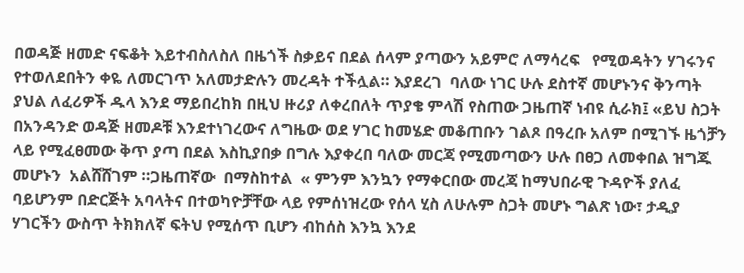በወዳጅ ዘመድ ናፍቆት እይተብስለስለ በዜጎች ስቃይና በደል ሰላም ያጣውን አይምሮ ለማሳረፍ   የሚወዳትን ሃገሩንና የተወለደበትን ቀዬ ለመርገጥ አለመታድሉን መረዳት ተችሏል። እያደረገ  ባለው ነገር ሁሉ ደስተኛ መሆኑንና ቅንጣት ያህል ለፈሪዎች ዱላ እንደ ማይበረከክ በዚህ ዙሪያ ለቀረበለት ጥያቄ ምላሽ የስጠው ጋዜጠኛ ነብዩ ሲራክ፤ «ይህ ስጋት በአንዳንድ ወዳጅ ዘመዶቹ እንደተነገረውና ለግዜው ወደ ሃገር ከመሄድ መቆጠቡን ገልጾ በዓረቡ አለም በሚገኙ ዜጎቻን ላይ የሚፈፀመው ቅጥ ያጣ በደል እስኪያበቃ በግሉ እያቀረበ ባለው መርጃ የሚመጣውን ሁሉ በፀጋ ለመቀበል ዝግጁ መሆኑን  አልሸሸገም ።ጋዜጠኛው  በማስከተል  « ምንም እንኳን የማቀርበው መረጃ ከማህበራዊ ጉዳዮች ያለፈ ባይሆንም በድርጅት አባላትና በተወካዮቻቸው ላይ የምሰነዝረው የሰላ ሂስ ለሁሉም ስጋት መሆኑ ግልጽ ነው፣ ታዲያ ሃገርችን ውስጥ ትክክለኛ ፍትህ የሚሰጥ ቢሆን ብከሰስ እንኳ እንደ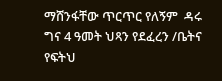ማሸንፋቸው ጥርጥር የለኝም  ዳሩ ግና 4 ዓመት ህጻን የደፈረን /ቤትና የፍትህ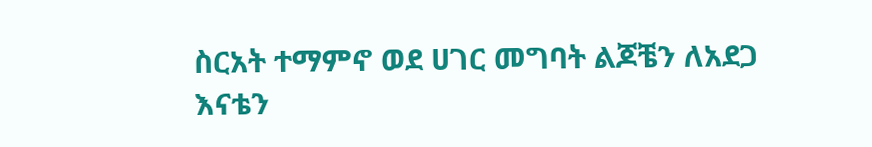ስርአት ተማምኖ ወደ ሀገር መግባት ልጆቼን ለአደጋ እናቴን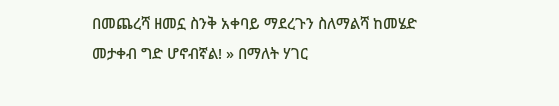በመጨረሻ ዘመኗ ስንቅ አቀባይ ማደረጉን ስለማልሻ ከመሄድ መታቀብ ግድ ሆኖብኛል! » በማለት ሃገር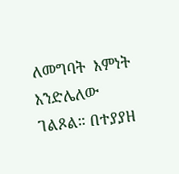ለመግባት  እምነት እንድሌለው ገልጾል። በተያያዘ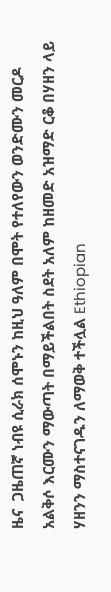ዜና  ጋዜጠኛ ነብዩ ሲራክ ሰሞኑን ከዚህ ዓለም በሞት የተለየውን ወንድሙን መርዶ አልቅሶ እርሙን ማውጣት በማይችልበት ስደት አለም ከዘመድ አዝማድ ርቆ በሃዘን ላይ ሃዘንን ማስተናገዱን ለማወቅ ተችሏል Ethiopian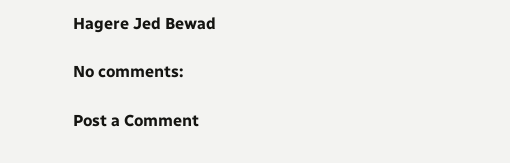Hagere Jed Bewad

No comments:

Post a Comment